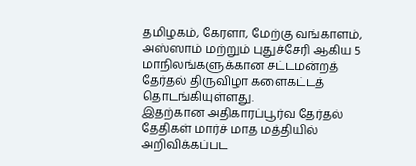தமிழகம், கேரளா, மேற்கு வங்காளம், அஸ்ஸாம் மற்றும் புதுச்சேரி ஆகிய 5 மாநிலங்களுக்கான சட்டமன்றத் தேர்தல் திருவிழா களைகட்டத் தொடங்கியுள்ளது.
இதற்கான அதிகாரப்பூர்வ தேர்தல் தேதிகள் மார்ச் மாத மத்தியில் அறிவிக்கப்பட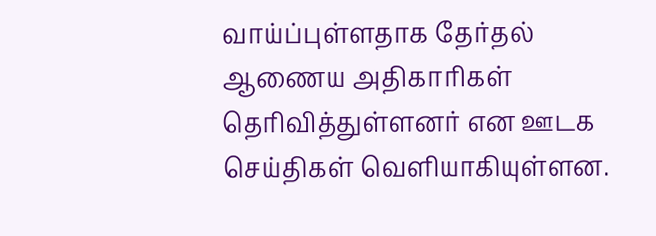வாய்ப்புள்ளதாக தேர்தல் ஆணைய அதிகாரிகள் தெரிவித்துள்ளனர் என ஊடக செய்திகள் வெளியாகியுள்ளன.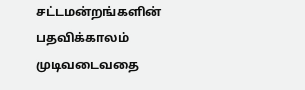சட்டமன்றங்களின் பதவிக்காலம் முடிவடைவதை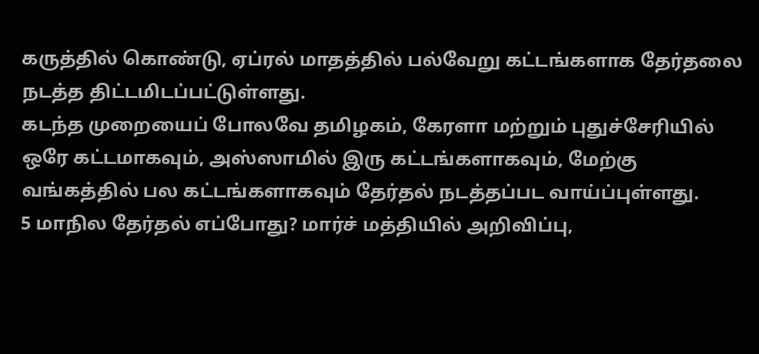கருத்தில் கொண்டு, ஏப்ரல் மாதத்தில் பல்வேறு கட்டங்களாக தேர்தலை நடத்த திட்டமிடப்பட்டுள்ளது.
கடந்த முறையைப் போலவே தமிழகம், கேரளா மற்றும் புதுச்சேரியில் ஒரே கட்டமாகவும், அஸ்ஸாமில் இரு கட்டங்களாகவும், மேற்கு வங்கத்தில் பல கட்டங்களாகவும் தேர்தல் நடத்தப்பட வாய்ப்புள்ளது.
5 மாநில தேர்தல் எப்போது? மார்ச் மத்தியில் அறிவிப்பு,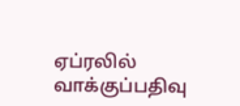ஏப்ரலில் வாக்குப்பதிவு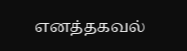எனத்தகவல்